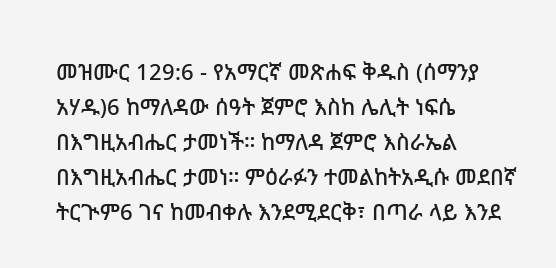መዝሙር 129:6 - የአማርኛ መጽሐፍ ቅዱስ (ሰማንያ አሃዱ)6 ከማለዳው ሰዓት ጀምሮ እስከ ሌሊት ነፍሴ በእግዚአብሔር ታመነች። ከማለዳ ጀምሮ እስራኤል በእግዚአብሔር ታመነ። ምዕራፉን ተመልከትአዲሱ መደበኛ ትርጒም6 ገና ከመብቀሉ እንደሚደርቅ፣ በጣራ ላይ እንደ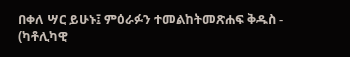በቀለ ሣር ይሁኑ፤ ምዕራፉን ተመልከትመጽሐፍ ቅዱስ - (ካቶሊካዊ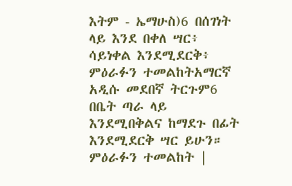እትም - ኤማሁስ)6 በሰገነት ላይ እንደ በቀለ ሣር፥ ሳይነቀል እንደሚደርቅ፥ ምዕራፉን ተመልከትአማርኛ አዲሱ መደበኛ ትርጉም6 በቤት ጣራ ላይ እንደሚበቅልና ከማደጉ በፊት እንደሚደርቅ ሣር ይሁን። ምዕራፉን ተመልከት |